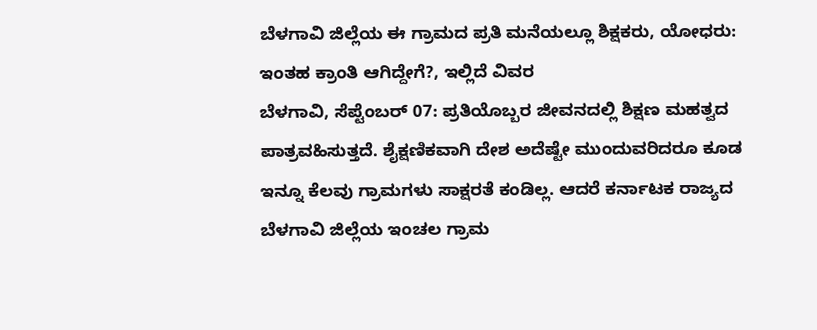ಬೆಳಗಾವಿ ಜಿಲ್ಲೆಯ ಈ ಗ್ರಾಮದ ಪ್ರತಿ ಮನೆಯಲ್ಲೂ ಶಿಕ್ಷಕರು, ಯೋಧರು: ಇಂತಹ ಕ್ರಾಂತಿ ಆಗಿದ್ದೇಗೆ?, ಇಲ್ಲಿದೆ ವಿವರ
ಬೆಳಗಾವಿ, ಸೆಪ್ಟೆಂಬರ್ 07: ಪ್ರತಿಯೊಬ್ಬರ ಜೀವನದಲ್ಲಿ ಶಿಕ್ಷಣ ಮಹತ್ವದ ಪಾತ್ರವಹಿಸುತ್ತದೆ. ಶೈಕ್ಷಣಿಕವಾಗಿ ದೇಶ ಅದೆಷ್ಟೇ ಮುಂದುವರಿದರೂ ಕೂಡ ಇನ್ನೂ ಕೆಲವು ಗ್ರಾಮಗಳು ಸಾಕ್ಷರತೆ ಕಂಡಿಲ್ಲ. ಆದರೆ ಕರ್ನಾಟಕ ರಾಜ್ಯದ ಬೆಳಗಾವಿ ಜಿಲ್ಲೆಯ ಇಂಚಲ ಗ್ರಾಮ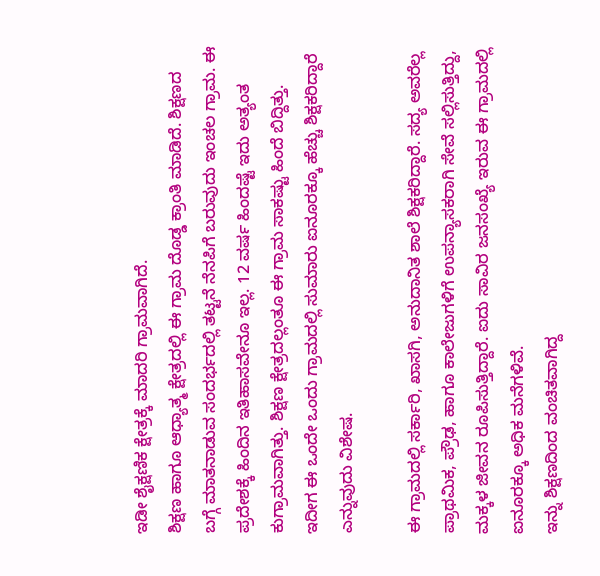ಇಡೀ ಶೈಕ್ಷಣಿಕ ಕ್ಷೇತ್ರಕ್ಕೆ ಮಾದರಿ ಗ್ರಾಮವಾಗಿದೆ.
ಶಿಕ್ಷಣ ಹಾಗೂ ಆಧ್ಯಾತ್ಮ ಕ್ಷೇತ್ರದಲ್ಲಿ ಈ ಗ್ರಾಮ ದೊಡ್ಡ ಕ್ರಾಂತಿ ಮಾಡಿದೆ. ಶಿಕ್ಷಣದ ಬಗ್ಗೆ ಮಾತನಾಡುವ ಸಂದರ್ಭದಲ್ಲಿ ತಟ್ಟನೆ ನೆನಪಿಗೆ ಬರುವುದು ಇಂಚಲ ಗ್ರಾಮ. ಈ ಪ್ರದೇಶಕ್ಕೆ ಹಿಂದಿನ ಇತಿಹಾಸವೇನೂ ಇಲ್ಲ. 12 ವರ್ಷ ಹಿಂದಷ್ಟೆ ಇದು ಅತ್ಯಂತ ಕುಗ್ರಾಮವಾಗಿತ್ತು. ಶಿಕ್ಷಣ ಕ್ಷೇತ್ರದಲ್ಲಂತೂ ಈ ಗ್ರಾಮ ಸಾಕಷ್ಟು ಹಿಂದೆ ಬಿದ್ದಿತ್ತು. ಇದೀಗ ಈ ಒಂದೇ ಒಂದು ಗ್ರಾಮದಲ್ಲಿ ಸುಮಾರು ಐನೂರಕ್ಕೂ ಹೆಚ್ಚು ಶಿಕ್ಷಕರಿದ್ದಾರೆ ಎನ್ನುವುದು ವಿಶೇಷ.

ಈ ಗ್ರಾಮದಲ್ಲಿ ಸರ್ಕಾರಿ, ಖಾಸಗಿ, ಅನುದಾನಿತ ಶಾಲೆ ಶಿಕ್ಷಕರಿದ್ದಾರೆ. ಸದ್ಯ ಅವರೆಲ್ಲ ಪ್ರಾಥಮಿಕ, ಪ್ರೌಢ, ಹಾಗೂ ಕಾಲೇಜುಗಳಿಗೆ ಉಪನ್ಯಾಸಕರಾಗಿ ಸೇವೆ ಸಲ್ಲಿಸುತ್ತಿದ್ದು, ಮಕ್ಕಳ ಜೀವನ ರೂಪಿಸುತ್ತಿದ್ದಾರೆ. ಐದು ಸಾವಿರ ಜನಸಂಖ್ಯೆ ಇರುವ ಈ ಗ್ರಾಮದಲ್ಲಿ ಐನೂರಕ್ಕೂ ಅಧಿಕ ಮನೆಗಳಿವೆ.
ಇನ್ನು ಶಿಕ್ಷಣದಿಂದ ವಂಚಿತವಾಗಿದ್ದ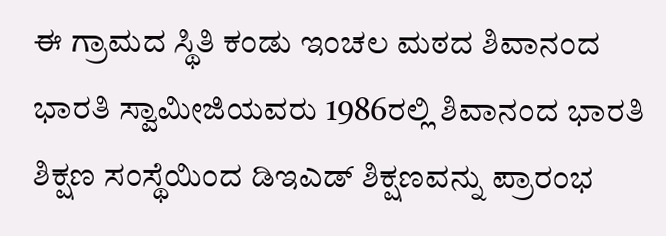ಈ ಗ್ರಾಮದ ಸ್ಥಿತಿ ಕಂಡು ಇಂಚಲ ಮಠದ ಶಿವಾನಂದ ಭಾರತಿ ಸ್ವಾಮೀಜಿಯವರು 1986ರಲ್ಲಿ ಶಿವಾನಂದ ಭಾರತಿ ಶಿಕ್ಷಣ ಸಂಸ್ಥೆಯಿಂದ ಡಿಇಎಡ್ ಶಿಕ್ಷಣವನ್ನು ಪ್ರಾರಂಭ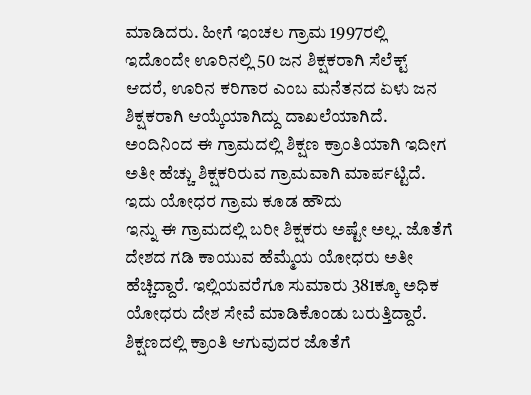ಮಾಡಿದರು. ಹೀಗೆ ಇಂಚಲ ಗ್ರಾಮ 1997ರಲ್ಲಿ ಇದೊಂದೇ ಊರಿನಲ್ಲಿ 50 ಜನ ಶಿಕ್ಷಕರಾಗಿ ಸೆಲೆಕ್ಟ್ ಆದರೆ, ಊರಿನ ಕರಿಗಾರ ಎಂಬ ಮನೆತನದ ಏಳು ಜನ ಶಿಕ್ಷಕರಾಗಿ ಆಯ್ಕೆಯಾಗಿದ್ದು ದಾಖಲೆಯಾಗಿದೆ. ಅಂದಿನಿಂದ ಈ ಗ್ರಾಮದಲ್ಲಿ ಶಿಕ್ಷಣ ಕ್ರಾಂತಿಯಾಗಿ ಇದೀಗ ಅತೀ ಹೆಚ್ಚು ಶಿಕ್ಷಕರಿರುವ ಗ್ರಾಮವಾಗಿ ಮಾರ್ಪಟ್ಟಿದೆ.
ಇದು ಯೋಧರ ಗ್ರಾಮ ಕೂಡ ಹೌದು
ಇನ್ನು ಈ ಗ್ರಾಮದಲ್ಲಿ ಬರೀ ಶಿಕ್ಷಕರು ಅಷ್ಟೇ ಅಲ್ಲ. ಜೊತೆಗೆ ದೇಶದ ಗಡಿ ಕಾಯುವ ಹೆಮ್ಮೆಯ ಯೋಧರು ಅತೀ ಹೆಚ್ಚಿದ್ದಾರೆ. ಇಲ್ಲಿಯವರೆಗೂ ಸುಮಾರು 381ಕ್ಕೂ ಅಧಿಕ ಯೋಧರು ದೇಶ ಸೇವೆ ಮಾಡಿಕೊಂಡು ಬರುತ್ತಿದ್ದಾರೆ. ಶಿಕ್ಷಣದಲ್ಲಿ ಕ್ರಾಂತಿ ಆಗುವುದರ ಜೊತೆಗೆ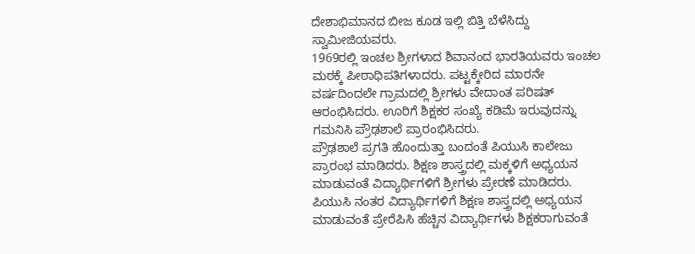ದೇಶಾಭಿಮಾನದ ಬೀಜ ಕೂಡ ಇಲ್ಲಿ ಬಿತ್ತಿ ಬೆಳೆಸಿದ್ದು ಸ್ವಾಮೀಜಿಯವರು.
1969ರಲ್ಲಿ ಇಂಚಲ ಶ್ರೀಗಳಾದ ಶಿವಾನಂದ ಭಾರತಿಯವರು ಇಂಚಲ ಮಠಕ್ಕೆ ಪೀಠಾಧಿಪತಿಗಳಾದರು. ಪಟ್ಟಕ್ಕೇರಿದ ಮಾರನೇ ವರ್ಷದಿಂದಲೇ ಗ್ರಾಮದಲ್ಲಿ ಶ್ರೀಗಳು ವೇದಾಂತ ಪರಿಷತ್ ಆರಂಭಿಸಿದರು. ಊರಿಗೆ ಶಿಕ್ಷಕರ ಸಂಖ್ಯೆ ಕಡಿಮೆ ಇರುವುದನ್ನು ಗಮನಿಸಿ ಪ್ರೌಢಶಾಲೆ ಪ್ರಾರಂಭಿಸಿದರು.
ಪ್ರೌಢಶಾಲೆ ಪ್ರಗತಿ ಹೊಂದುತ್ತಾ ಬಂದಂತೆ ಪಿಯುಸಿ ಕಾಲೇಜು ಪ್ರಾರಂಭ ಮಾಡಿದರು. ಶಿಕ್ಷಣ ಶಾಸ್ತ್ರದಲ್ಲಿ ಮಕ್ಕಳಿಗೆ ಅಧ್ಯಯನ ಮಾಡುವಂತೆ ವಿದ್ಯಾರ್ಥಿಗಳಿಗೆ ಶ್ರೀಗಳು ಪ್ರೇರಣೆ ಮಾಡಿದರು. ಪಿಯುಸಿ ನಂತರ ವಿದ್ಯಾರ್ಥಿಗಳಿಗೆ ಶಿಕ್ಷಣ ಶಾಸ್ತ್ರದಲ್ಲಿ ಅಧ್ಯಯನ ಮಾಡುವಂತೆ ಪ್ರೇರೆಪಿಸಿ ಹೆಚ್ಚಿನ ವಿದ್ಯಾರ್ಥಿಗಳು ಶಿಕ್ಷಕರಾಗುವಂತೆ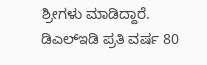ಶ್ರೀಗಳು ಮಾಡಿದ್ದಾರೆ.
ಡಿಎಲ್ಇಡಿ ಪ್ರತಿ ವರ್ಷ 80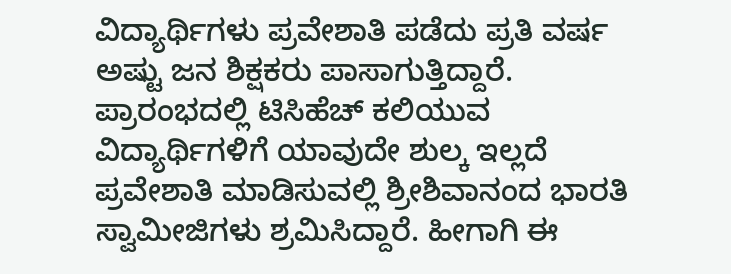ವಿದ್ಯಾರ್ಥಿಗಳು ಪ್ರವೇಶಾತಿ ಪಡೆದು ಪ್ರತಿ ವರ್ಷ ಅಷ್ಟು ಜನ ಶಿಕ್ಷಕರು ಪಾಸಾಗುತ್ತಿದ್ದಾರೆ. ಪ್ರಾರಂಭದಲ್ಲಿ ಟಿಸಿಹೆಚ್ ಕಲಿಯುವ ವಿದ್ಯಾರ್ಥಿಗಳಿಗೆ ಯಾವುದೇ ಶುಲ್ಕ ಇಲ್ಲದೆ ಪ್ರವೇಶಾತಿ ಮಾಡಿಸುವಲ್ಲಿ ಶ್ರೀಶಿವಾನಂದ ಭಾರತಿ ಸ್ವಾಮೀಜಿಗಳು ಶ್ರಮಿಸಿದ್ದಾರೆ. ಹೀಗಾಗಿ ಈ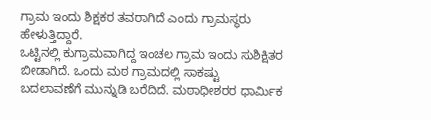ಗ್ರಾಮ ಇಂದು ಶಿಕ್ಷಕರ ತವರಾಗಿದೆ ಎಂದು ಗ್ರಾಮಸ್ಥರು ಹೇಳುತ್ತಿದ್ದಾರೆ.
ಒಟ್ಟಿನಲ್ಲಿ ಕುಗ್ರಾಮವಾಗಿದ್ದ ಇಂಚಲ ಗ್ರಾಮ ಇಂದು ಸುಶಿಕ್ಷಿತರ ಬೀಡಾಗಿದೆ. ಒಂದು ಮಠ ಗ್ರಾಮದಲ್ಲಿ ಸಾಕಷ್ಟು ಬದಲಾವಣೆಗೆ ಮುನ್ನುಡಿ ಬರೆದಿದೆ. ಮಠಾಧೀಶರರ ಧಾರ್ಮಿಕ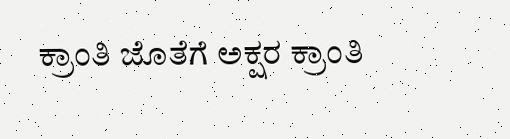ಕ್ರಾಂತಿ ಜೊತೆಗೆ ಅಕ್ಷರ ಕ್ರಾಂತಿ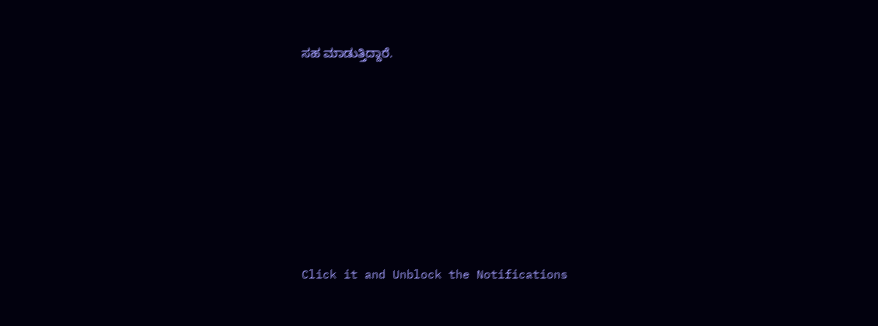ಸಹ ಮಾಡುತ್ತಿದ್ದಾರೆ.












Click it and Unblock the Notifications